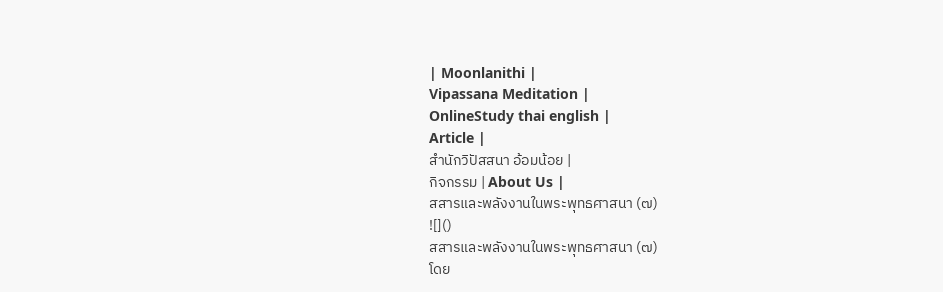| Moonlanithi |
Vipassana Meditation |
OnlineStudy thai english |
Article |
สำนักวิปัสสนา อ้อมน้อย |
กิจกรรม | About Us |
สสารและพลังงานในพระพุทธศาสนา (๗)
![]()
สสารและพลังงานในพระพุทธศาสนา (๗)
โดย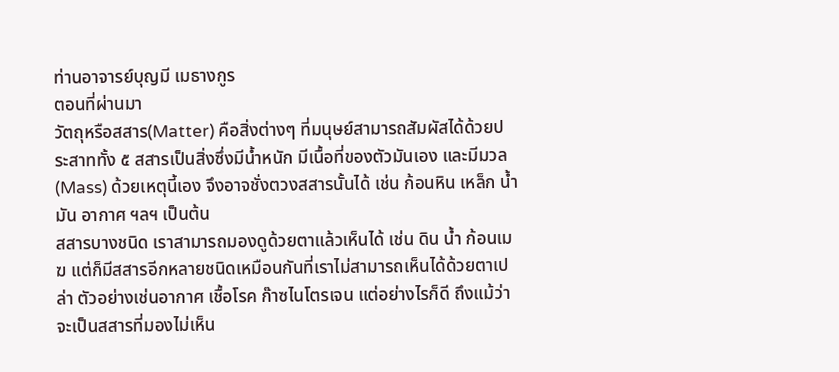ท่านอาจารย์บุญมี เมธางกูร
ตอนที่ผ่านมา
วัตถุหรือสสาร(Matter) คือสิ่งต่างๆ ที่มนุษย์สามารถสัมผัสได้ด้วยประสาททั้ง ๕ สสารเป็นสิ่งซึ่งมีน้ำหนัก มีเนื้อที่ของตัวมันเอง และมีมวล (Mass) ด้วยเหตุนี้เอง จึงอาจชั่งตวงสสารนั้นได้ เช่น ก้อนหิน เหล็ก น้ำมัน อากาศ ฯลฯ เป็นต้น
สสารบางชนิด เราสามารถมองดูด้วยตาแล้วเห็นได้ เช่น ดิน น้ำ ก้อนเมฆ แต่ก็มีสสารอีกหลายชนิดเหมือนกันที่เราไม่สามารถเห็นได้ด้วยตาเปล่า ตัวอย่างเช่นอากาศ เชื้อโรค ก๊าซไนโตรเจน แต่อย่างไรก็ดี ถึงแม้ว่าจะเป็นสสารที่มองไม่เห็น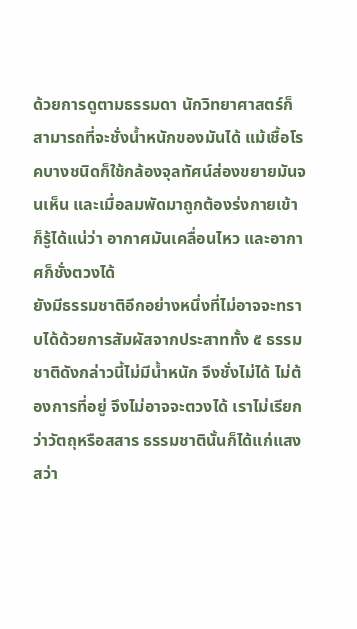ด้วยการดูตามธรรมดา นักวิทยาศาสตร์ก็สามารถที่จะชั่งน้ำหนักของมันได้ แม้เชื้อโรคบางชนิดก็ใช้กล้องจุลทัศน์ส่องขยายมันจนเห็น และเมื่อลมพัดมาถูกต้องร่งกายเข้า ก็รู้ได้แน่ว่า อากาศมันเคลื่อนไหว และอากาศก็ชั่งตวงได้
ยังมีธรรมชาติอีกอย่างหนึ่งที่ไม่อาจจะทราบได้ด้วยการสัมผัสจากประสาททั้ง ๕ ธรรมชาติดังกล่าวนี้ไม่มีน้ำหนัก จึงชั่งไม่ได้ ไม่ต้องการที่อยู่ จึงไม่อาจจะตวงได้ เราไม่เรียกว่าวัตถุหรือสสาร ธรรมชาตินั้นก็ได้แก่แสงสว่า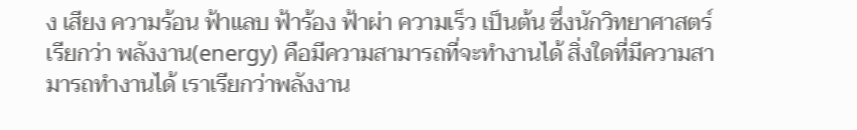ง เสียง ความร้อน ฟ้าแลบ ฟ้าร้อง ฟ้าผ่า ความเร็ว เป็นต้น ซึ่งนักวิทยาศาสตร์เรียกว่า พลังงาน(energy) คือมีความสามารถที่จะทำงานได้ สิ่งใดที่มีความสามารถทำงานได้ เราเรียกว่าพลังงาน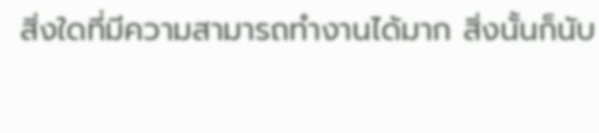สิ่งใดที่มีความสามารถทำงานได้มาก สิ่งนั้นก็นับ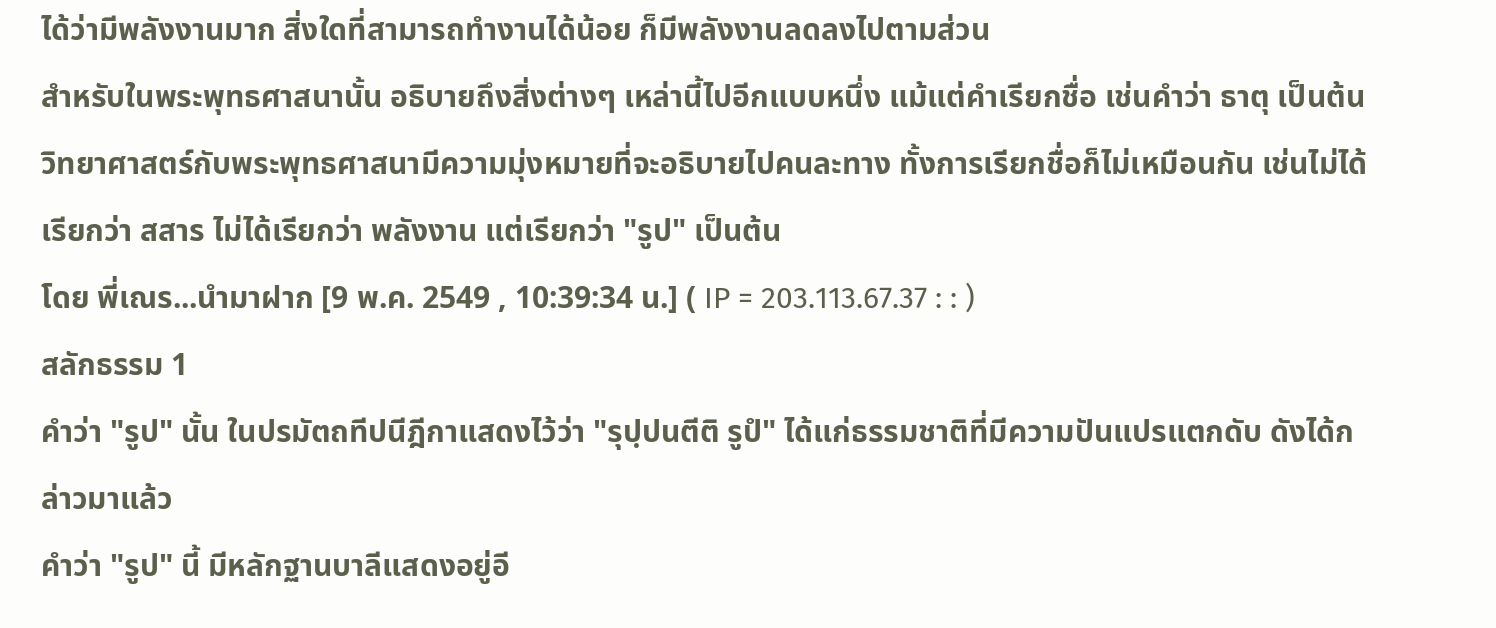ได้ว่ามีพลังงานมาก สิ่งใดที่สามารถทำงานได้น้อย ก็มีพลังงานลดลงไปตามส่วน
สำหรับในพระพุทธศาสนานั้น อธิบายถึงสิ่งต่างๆ เหล่านี้ไปอีกแบบหนึ่ง แม้แต่คำเรียกชื่อ เช่นคำว่า ธาตุ เป็นต้น วิทยาศาสตร์กับพระพุทธศาสนามีความมุ่งหมายที่จะอธิบายไปคนละทาง ทั้งการเรียกชื่อก็ไม่เหมือนกัน เช่นไม่ได้เรียกว่า สสาร ไม่ได้เรียกว่า พลังงาน แต่เรียกว่า "รูป" เป็นต้น
โดย พี่เณร...นำมาฝาก [9 พ.ค. 2549 , 10:39:34 น.] ( IP = 203.113.67.37 : : )
สลักธรรม 1
คำว่า "รูป" นั้น ในปรมัตถทีปนีฎีกาแสดงไว้ว่า "รุปฺปนตีติ รูปํ" ได้แก่ธรรมชาติที่มีความปันแปรแตกดับ ดังได้กล่าวมาแล้ว
คำว่า "รูป" นี้ มีหลักฐานบาลีแสดงอยู่อี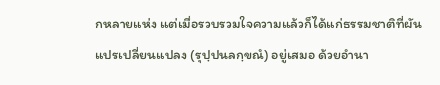กหลายแห่ง แต่เมื่อรวบรวมใจความแล้วก็ได้แก่ธรรมชาติที่ผันแปรเปลี่ยนแปลง (รุปฺปนลกฺขณํ) อยู่เสมอ ด้วยอำนา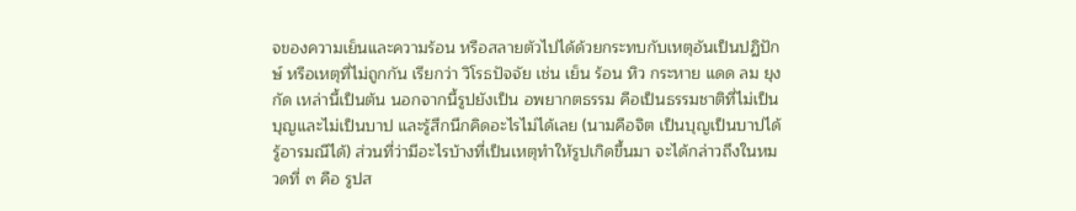จของความเย็นและความร้อน หรือสลายตัวไปได้ด้วยกระทบกับเหตุอันเป็นปฏิปักษ์ หรือเหตุที่ไม่ถูกกัน เรียกว่า วิโรธปัจจัย เช่น เย็น ร้อน หิว กระหาย แดด ลม ยุงกัด เหล่านี้เป็นต้น นอกจากนี้รูปยังเป็น อพยากตธรรม คือเป็นธรรมชาติที่ไม่เป็นบุญและไม่เป็นบาป และรู้สึกนึกคิดอะไรไม่ได้เลย (นามคือจิต เป็นบุญเป็นบาปได้ รู้อารมณืได้) ส่วนที่ว่ามีอะไรบ้างที่เป็นเหตุทำให้รูปเกิดขึ้นมา จะได้กล่าวถึงในหมวดที่ ๓ คือ รูปส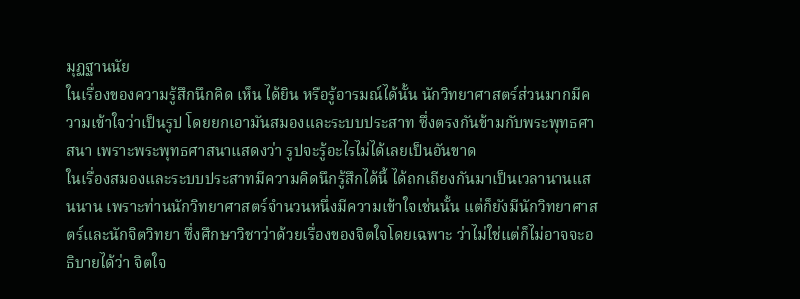มุฏฐานนัย
ในเรื่องของความรู้สึกนึกคิด เห็น ได้ยิน หรือรู้อารมณ์ได้นั้น นักวิทยาศาสตร์ส่วนมากมีความเข้าใจว่าเป็นรูป โดยยกเอามันสมองและระบบประสาท ซึ่งตรงกันข้ามกับพระพุทธศาสนา เพราะพระพุทธศาสนาแสดงว่า รูปจะรู้อะไรไม่ได้เลยเป็นอันขาด
ในเรื่องสมองและระบบประสาทมีความคิดนึกรู้สึกได้นี้ ได้ถกเถียงกันมาเป็นเวลานานแสนนาน เพราะท่านนักวิทยาศาสตร์จำนวนหนึ่งมีความเข้าใจเช่นนั้น แต่ก็ยังมีนักวิทยาศาสตร์และนักจิตวิทยา ซึ่งศึกษาวิชาว่าด้วยเรื่องของจิตใจโดยเฉพาะ ว่าไม่ใช่แต่ก็ไม่อาจจะอธิบายได้ว่า จิตใจ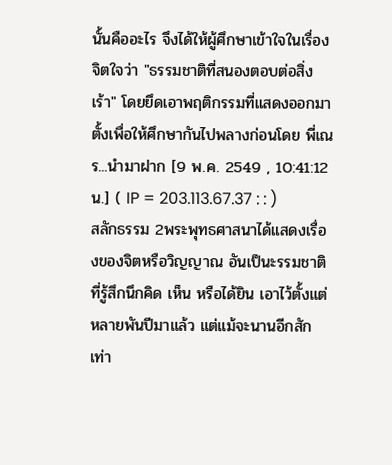นั้นคืออะไร จึงได้ให้ผู้ศึกษาเข้าใจในเรื่องจิตใจว่า "ธรรมชาติที่สนองตอบต่อสิ่งเร้า" โดยยึดเอาพฤติกรรมที่แสดงออกมาตั้งเพื่อให้ศึกษากันไปพลางก่อนโดย พี่เณร...นำมาฝาก [9 พ.ค. 2549 , 10:41:12 น.] ( IP = 203.113.67.37 : : )
สลักธรรม 2พระพุทธศาสนาได้แสดงเรื่องของจิตหรือวิญญาณ อันเป็นะรรมชาติที่รู้สึกนึกคิด เห็น หรือได้ยิน เอาไว้ตั้งแต่หลายพันปีมาแล้ว แต่แม้จะนานอีกสักเท่า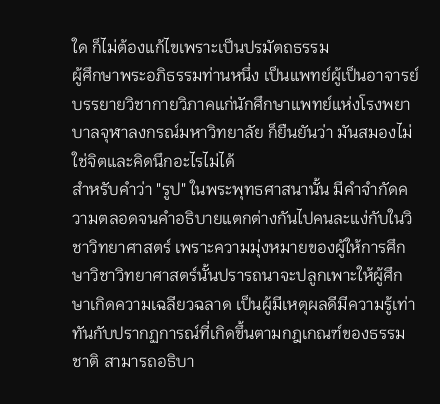ใด ก็ไม่ต้องแก้ไขเพราะเป็นปรมัตถธรรม
ผู้ศึกษาพระอภิธรรมท่านหนึ่ง เป็นแพทย์ผู้เป็นอาจารย์บรรยายวิชากายวิภาคแก่นักศึกษาแพทย์แห่งโรงพยาบาลจุฬาลงกรณ์มหาวิทยาลัย ก็ยืนยันว่า มันสมองไม่ใช่จิตและคิดนึกอะไรไม่ได้
สำหรับคำว่า "รูป" ในพระพุทธศาสนานั้น มีคำจำกัดความตลอดจนคำอธิบายแตกต่างกันไปคนละแง่กับในวิชาวิทยาศาสตร์ เพราะความมุ่งหมายของผู้ให้การศึกษาวิชาวิทยาศาสตร์นั้นปรารถนาจะปลูกเพาะให้ผู้ศึกษาเกิดความเฉลียวฉลาด เป็นผู้มีเหตุผลดีมีความรู้เท่าทันกับปรากฏการณ์ที่เกิดขึ้นตามกฎเกณฑ์ของธรรมชาติ สามารถอธิบา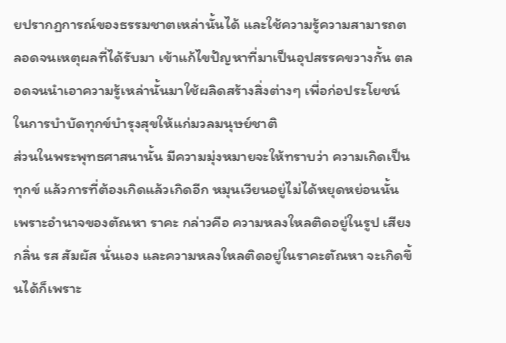ยปรากฏการณ์ของธรรมชาตเหล่านั้นได้ และใช้ความรู้ความสามารถตลอดจนเหตุผลที่ได้รับมา เข้าแก้ไขปัญหาที่มาเป็นอุปสรรคขวางกั้น ตลอดจนนำเอาความรู้เหล่านั้นมาใช้ผลิดสร้างสิ่งต่างๆ เพื่อก่อประโยชน์ในการบำบัดทุกข์บำรุงสุขให้แก่มวลมนุษย์ชาติ
ส่วนในพระพุทธศาสนานั้น มีความมุ่งหมายจะให้ทราบว่า ความเกิดเป็นทุกข์ แล้วการที่ต้องเกิดแล้วเกิดอีก หมุนเวียนอยู่ไม่ได้หยุดหย่อนนั้น เพราะอำนาจของตัณหา ราคะ กล่าวคือ ความหลงใหลติดอยู่ในรูป เสียง กลิ่น รส สัมผัส นั่นเอง และความหลงใหลติดอยู่ในราคะตัณหา จะเกิดขึ้นได้ก็เพราะ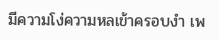มีความโง่ความหลเข้าครอบงำ เพ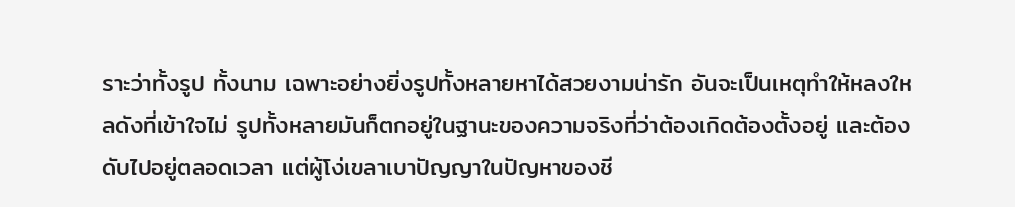ราะว่าทั้งรูป ทั้งนาม เฉพาะอย่างยิ่งรูปทั้งหลายหาได้สวยงามน่ารัก อันจะเป็นเหตุทำให้หลงใหลดังที่เข้าใจไม่ รูปทั้งหลายมันก็ตกอยู่ในฐานะของความจริงที่ว่าต้องเกิดต้องตั้งอยู่ และต้องดับไปอยู่ตลอดเวลา แต่ผู้โง่เขลาเบาปัญญาในปัญหาของชี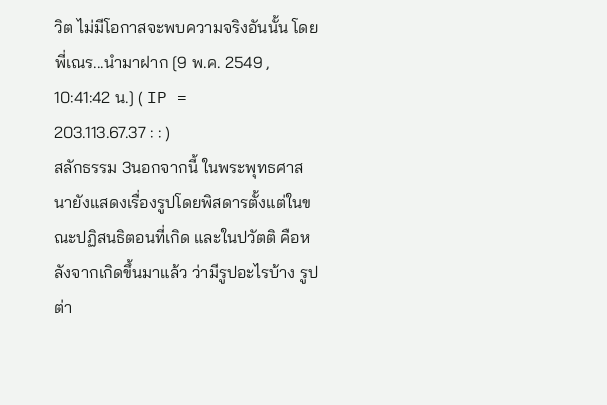วิต ไม่มีโอกาสจะพบความจริงอันนั้น โดย พี่เณร...นำมาฝาก [9 พ.ค. 2549 , 10:41:42 น.] ( IP = 203.113.67.37 : : )
สลักธรรม 3นอกจากนี้ ในพระพุทธศาสนายังแสดงเรื่องรูปโดยพิสดารตั้งแต่ในขณะปฏิสนธิตอนที่เกิด และในปวัตติ คือหลังจากเกิดขึ้นมาแล้ว ว่ามีรูปอะไรบ้าง รูปต่า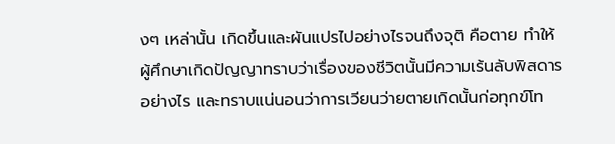งๆ เหล่านั้น เกิดขึ้นและผันแปรไปอย่างไรจนถึงจุติ คือตาย ทำให้ผู้ศึกษาเกิดปัญญาทราบว่าเรื่องของชีวิตนั้นมีความเร้นลับพิสดารอย่างไร และทราบแน่นอนว่าการเวียนว่ายตายเกิดนั้นก่อทุกข์โท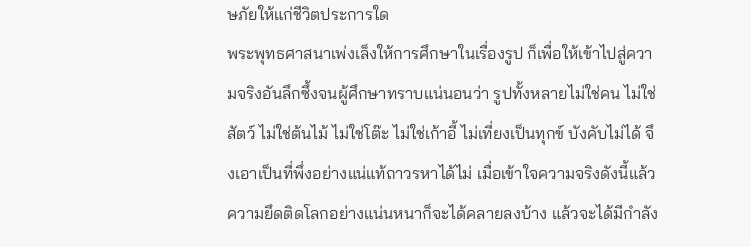ษภัยให้แก่ชีวิตประการใด
พระพุทธศาสนาเพ่งเล็งให้การศึกษาในเรื่องรูป ก็เพื่อให้เข้าไปสู่ความจริงอันลึกซึ้งจนผู้ศึกษาทราบแน่นอนว่า รูปทั้งหลายไม่ใช่คน ไม่ใช่สัตว์ ไม่ใช่ต้นไม้ ไม่ใช่โต๊ะ ไม่ใช่เก้าอี้ ไม่เที่ยงเป็นทุกข์ บังคับไม่ได้ จึงเอาเป็นที่พึ่งอย่างแน่แท้ถาวรหาได้ไม่ เมื่อเข้าใจความจริงดังนี้แล้ว ความยึดติดโลกอย่างแน่นหนาก็จะได้คลายลงบ้าง แล้วจะได้มีกำลัง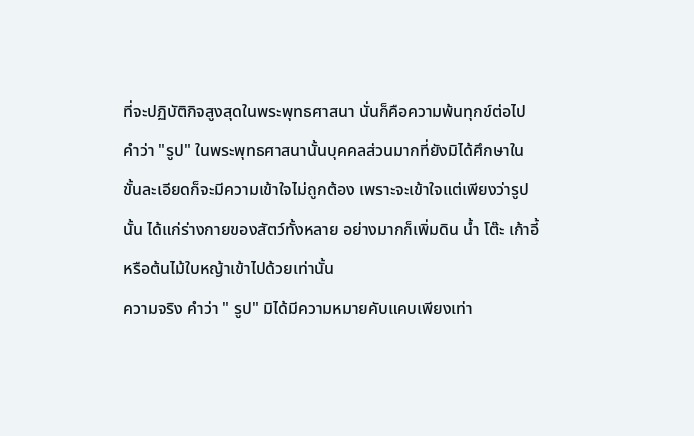ที่จะปฏิบัติกิจสูงสุดในพระพุทธศาสนา นั่นก็คือความพ้นทุกข์ต่อไป
คำว่า "รูป" ในพระพุทธศาสนานั้นบุคคลส่วนมากที่ยังมิได้ศึกษาในขั้นละเอียดก็จะมีความเข้าใจไม่ถูกต้อง เพราะจะเข้าใจแต่เพียงว่ารูปนั้น ได้แก่ร่างกายของสัตว์ทั้งหลาย อย่างมากก็เพิ่มดิน น้ำ โต๊ะ เก้าอี้ หรือต้นไม้ใบหญ้าเข้าไปด้วยเท่านั้น
ความจริง คำว่า " รูป" มิได้มีความหมายคับแคบเพียงเท่า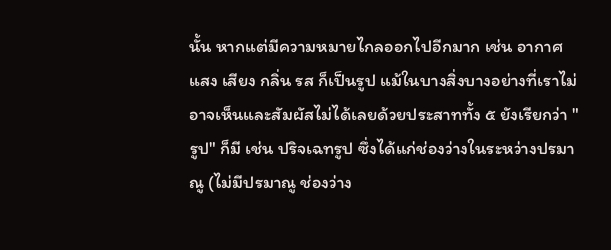นั้น หากแต่มีความหมายไกลออกไปอีกมาก เช่น อากาศ แสง เสียง กลิ่น รส ก็เป็นรูป แม้ในบางสิ่งบางอย่างที่เราไม่อาจเห็นและสัมผัสไม่ได้เลยด้วยประสาททั้ง ๕ ยังเรียกว่า "รูป" ก็มี เช่น ปริจเฉทรูป ซึ่งได้แก่ช่องว่างในระหว่างปรมาณู (ไม่มีปรมาณู ช่องว่าง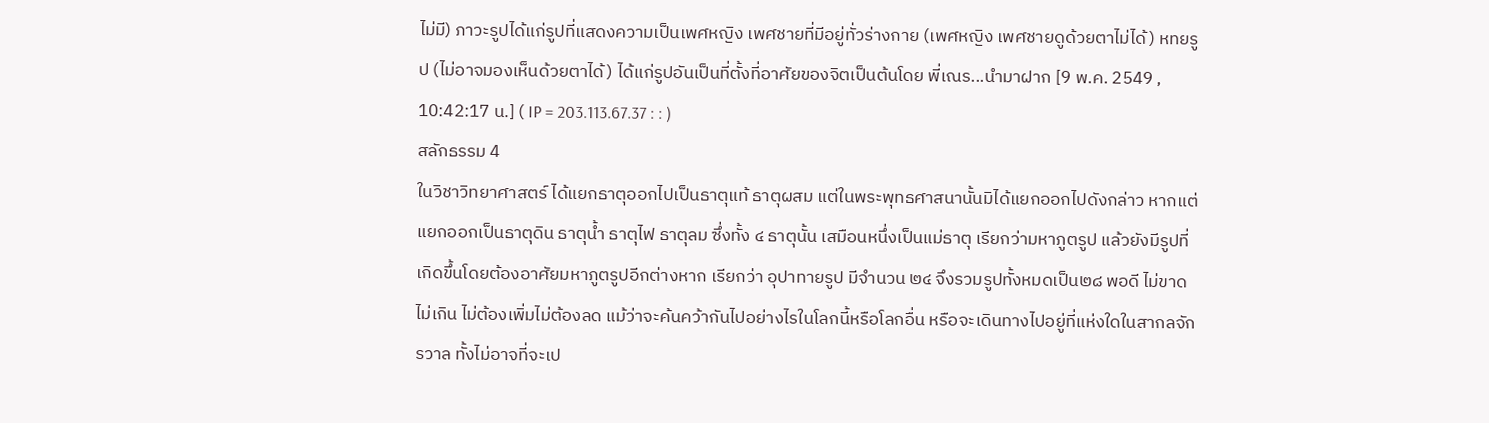ไม่มี) ภาวะรูปได้แก่รูปที่แสดงความเป็นเพศหญิง เพศชายที่มีอยู่ทั่วร่างกาย (เพศหญิง เพศชายดูด้วยตาไม่ได้) หทยรูป (ไม่อาจมองเห็นด้วยตาได้) ได้แก่รูปอันเป็นที่ตั้งที่อาศัยของจิตเป็นต้นโดย พี่เณร...นำมาฝาก [9 พ.ค. 2549 , 10:42:17 น.] ( IP = 203.113.67.37 : : )
สลักธรรม 4
ในวิชาวิทยาศาสตร์ ได้แยกธาตุออกไปเป็นธาตุแท้ ธาตุผสม แต่ในพระพุทธศาสนานั้นมิได้แยกออกไปดังกล่าว หากแต่แยกออกเป็นธาตุดิน ธาตุน้ำ ธาตุไฟ ธาตุลม ซึ่งทั้ง ๔ ธาตุนั้น เสมือนหนึ่งเป็นแม่ธาตุ เรียกว่ามหาภูตรูป แล้วยังมีรูปที่เกิดขึ้นโดยต้องอาศัยมหาภูตรูปอีกต่างหาก เรียกว่า อุปาทายรูป มีจำนวน ๒๔ จึงรวมรูปทั้งหมดเป็น๒๘ พอดี ไม่ขาดไม่เกิน ไม่ต้องเพิ่มไม่ต้องลด แม้ว่าจะค้นคว้ากันไปอย่างไรในโลกนี้หรือโลกอื่น หรือจะเดินทางไปอยู่ที่แห่งใดในสากลจักรวาล ทั้งไม่อาจที่จะเป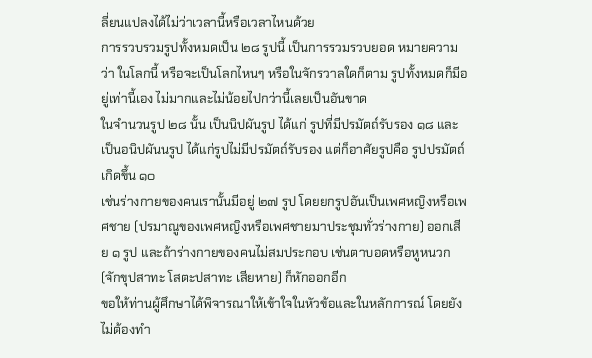ลี่ยนแปลงได้ไม่ว่าเวลานี้หรือเวลาไหนด้วย
การรวบรวมรูปทั้งหมดเป็น ๒๘ รูปนี้ เป็นการรวมรวบยอด หมายความว่า ในโลกนี้ หรือจะเป็นโลกไหนๆ หรือในจักรวาลใดก็ตาม รูปทั้งหมดก็มีอยู่เท่านี้เอง ไม่มากและไม่น้อยไปกว่านี้เลยเป็นอันขาด
ในจำนวนรูป ๒๘ นั้น เป็นนิปผันรูป ได้แก่ รูปที่มีปรมัตถ์รับรอง ๑๘ และเป็นอนิปผันนรูป ได้แก่รูปไม่มีปรมัตถ์รับรอง แต่ก็อาศัยรูปคือ รูปปรมัตถ์เกิดขึ้น ๑๐
เช่นร่างกายของคนเรานั้นมีอยู่ ๒๗ รูป โดยยกรูปอันเป็นเพศหญิงหรือเพศชาย (ปรมาณูของเพศหญิงหรือเพศชายมาประชุมทั่วร่างกาย) ออกเสีย ๑ รูป และถ้าร่างกายของคนไม่สมประกอบ เช่นตาบอดหรือหูหนวก (จักขุปสาทะ โสตะปสาทะ เสียหาย) ก็หักออกอีก
ขอให้ท่านผู้ศึกษาได้พิจารณาให้เข้าใจในหัวข้อและในหลักการณ์ โดยยังไม่ต้องทำ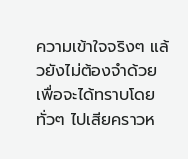ความเข้าใจจริงๆ แล้วยังไม่ต้องจำด้วย เพื่อจะได้ทราบโดยทั่วๆ ไปเสียคราวห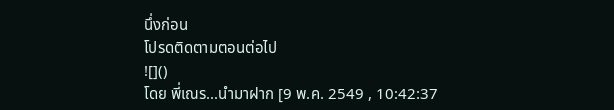นึ่งก่อน
โปรดติดตามตอนต่อไป
![]()
โดย พี่เณร...นำมาฝาก [9 พ.ค. 2549 , 10:42:37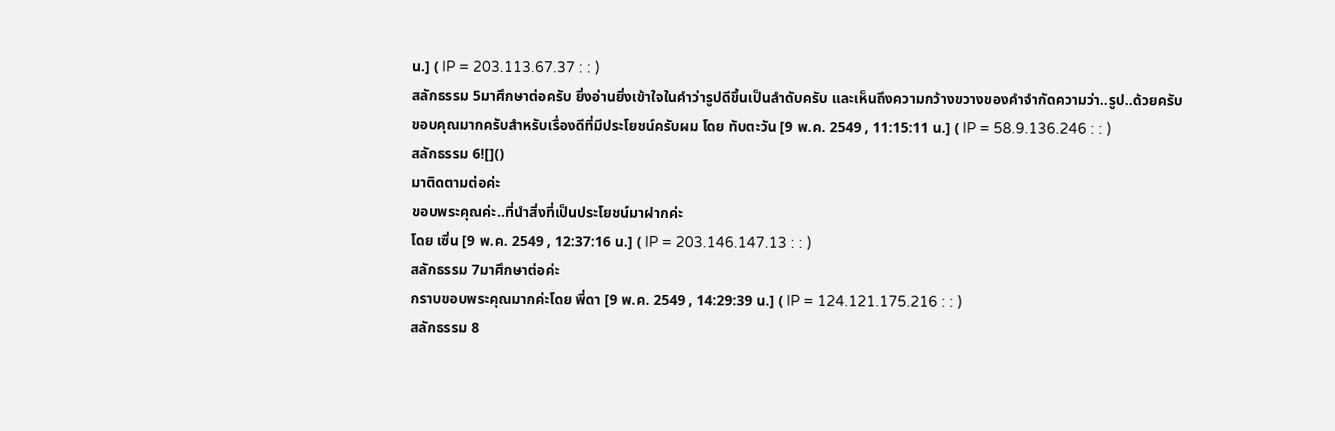น.] ( IP = 203.113.67.37 : : )
สลักธรรม 5มาศึกษาต่อครับ ยิ่งอ่านยิ่งเข้าใจในคำว่ารูปดีขึ้นเป็นลำดับครับ และเห็นถึงความกว้างขวางของคำจำกัดความว่า..รูป..ด้วยครับ
ขอบคุณมากครับสำหรับเรื่องดีที่มีประโยชน์ครับผม โดย ทับตะวัน [9 พ.ค. 2549 , 11:15:11 น.] ( IP = 58.9.136.246 : : )
สลักธรรม 6![]()
มาติดตามต่อค่ะ
ขอบพระคุณค่ะ..ที่นำสิ่งที่เป็นประโยชน์มาฝากค่ะ
โดย เซิ่น [9 พ.ค. 2549 , 12:37:16 น.] ( IP = 203.146.147.13 : : )
สลักธรรม 7มาศึกษาต่อค่ะ
กราบขอบพระคุณมากค่ะโดย พี่ดา [9 พ.ค. 2549 , 14:29:39 น.] ( IP = 124.121.175.216 : : )
สลักธรรม 8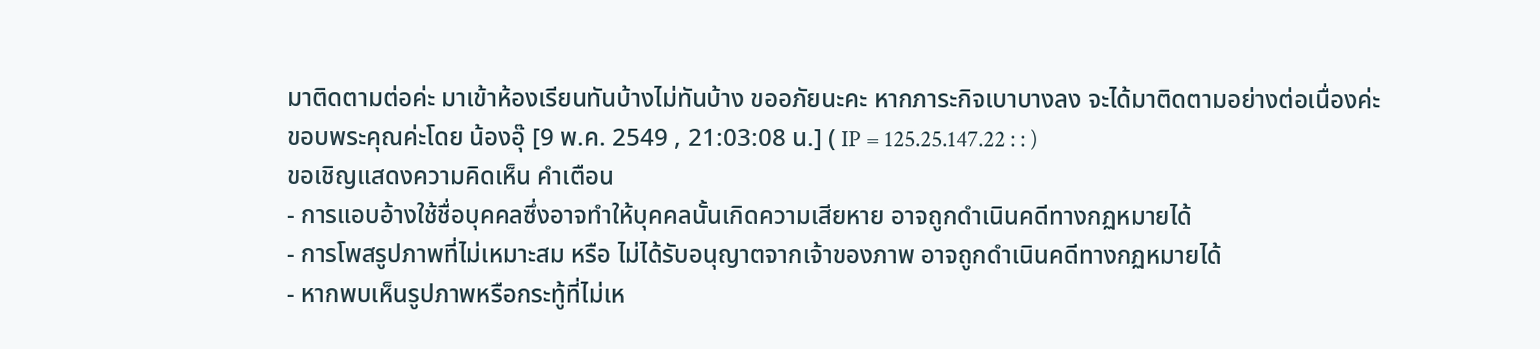มาติดตามต่อค่ะ มาเข้าห้องเรียนทันบ้างไม่ทันบ้าง ขออภัยนะคะ หากภาระกิจเบาบางลง จะได้มาติดตามอย่างต่อเนื่องค่ะ
ขอบพระคุณค่ะโดย น้องอุ๊ [9 พ.ค. 2549 , 21:03:08 น.] ( IP = 125.25.147.22 : : )
ขอเชิญแสดงความคิดเห็น คำเตือน
- การแอบอ้างใช้ชื่อบุคคลซึ่งอาจทำให้บุคคลนั้นเกิดความเสียหาย อาจถูกดำเนินคดีทางกฏหมายได้
- การโพสรูปภาพที่ไม่เหมาะสม หรือ ไม่ได้รับอนุญาตจากเจ้าของภาพ อาจถูกดำเนินคดีทางกฏหมายได้
- หากพบเห็นรูปภาพหรือกระทู้ที่ไม่เห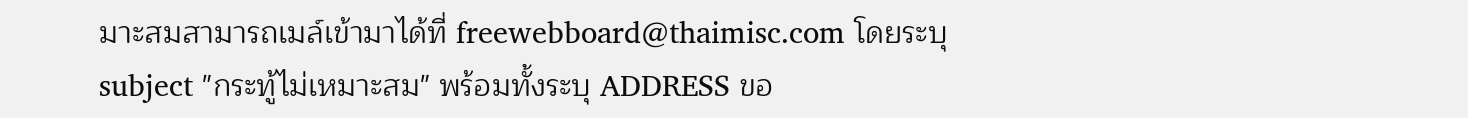มาะสมสามารถเมล์เข้ามาได้ที่ freewebboard@thaimisc.com โดยระบุ subject "กระทู้ไม่เหมาะสม" พร้อมทั้งระบุ ADDRESS ขอ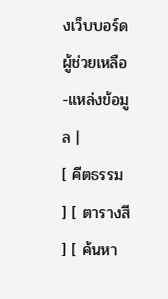งเว็บบอร์ด
ผู้ช่วยเหลือ-แหล่งข้อมูล |
[ คีตธรรม ] [ ตารางสี ] [ ค้นหา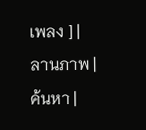เพลง ] |
ลานภาพ |
ค้นหา |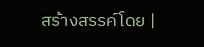สร้างสรรค์โดย |